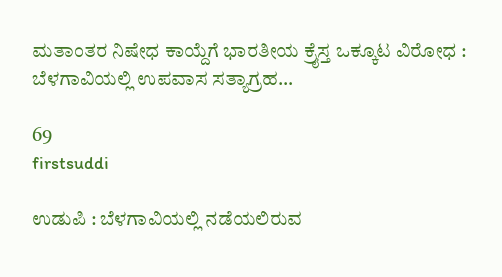ಮತಾಂತರ ನಿಷೇಧ ಕಾಯ್ದೆಗೆ ಭಾರತೀಯ ಕ್ರೈಸ್ತ ಒಕ್ಕೂಟ ವಿರೋಧ : ಬೆಳಗಾವಿಯಲ್ಲಿ ಉಪವಾಸ ಸತ್ಯಾಗ್ರಹ…

69
firstsuddi

ಉಡುಪಿ : ಬೆಳಗಾವಿಯಲ್ಲಿ ನಡೆಯಲಿರುವ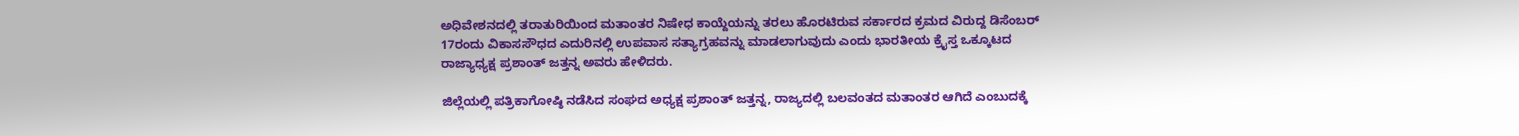ಅಧಿವೇಶನದಲ್ಲಿ ತರಾತುರಿಯಿಂದ ಮತಾಂತರ ನಿಷೇಧ ಕಾಯ್ದೆಯನ್ನು ತರಲು ಹೊರಟಿರುವ ಸರ್ಕಾರದ ಕ್ರಮದ ವಿರುದ್ದ ಡಿಸೆಂಬರ್ 17ರಂದು ವಿಕಾಸಸೌಧದ ಎದುರಿನಲ್ಲಿ ಉಪವಾಸ ಸತ್ಯಾಗ್ರಹವನ್ನು ಮಾಡಲಾಗುವುದು ಎಂದು ಭಾರತೀಯ ಕ್ರೈಸ್ತ ಒಕ್ಕೂಟದ ರಾಜ್ಯಾಧ್ಯಕ್ಷ ಪ್ರಶಾಂತ್ ಜತ್ತನ್ನ ಅವರು ಹೇಳಿದರು.

ಜಿಲ್ಲೆಯಲ್ಲಿ ಪತ್ರಿಕಾಗೋಷ್ಠಿ ನಡೆಸಿದ ಸಂಘದ ಅಧ್ಯಕ್ಷ ಪ್ರಶಾಂತ್ ಜತ್ತನ್ನ, ರಾಜ್ಯದಲ್ಲಿ ಬಲವಂತದ ಮತಾಂತರ ಆಗಿದೆ ಎಂಬುದಕ್ಕೆ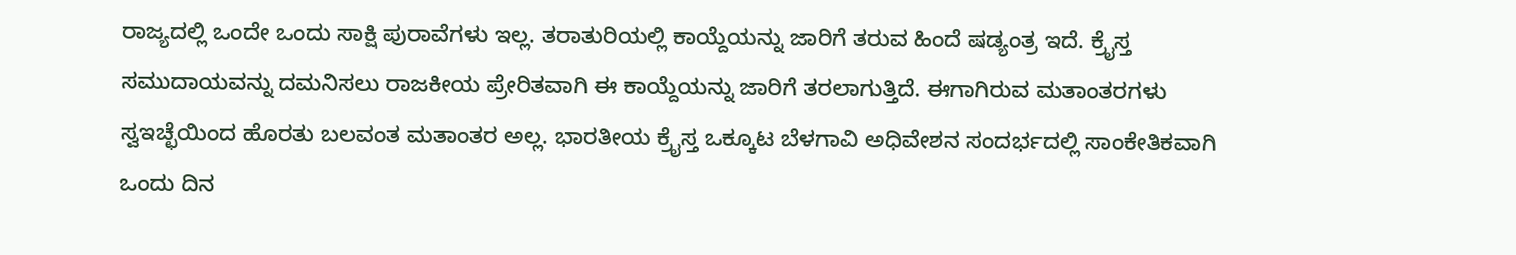ರಾಜ್ಯದಲ್ಲಿ ಒಂದೇ ಒಂದು ಸಾಕ್ಷಿ ಪುರಾವೆಗಳು ಇಲ್ಲ. ತರಾತುರಿಯಲ್ಲಿ ಕಾಯ್ದೆಯನ್ನು ಜಾರಿಗೆ ತರುವ ಹಿಂದೆ ಷಡ್ಯಂತ್ರ ಇದೆ. ಕ್ರೈಸ್ತ ಸಮುದಾಯವನ್ನು ದಮನಿಸಲು ರಾಜಕೀಯ ಪ್ರೇರಿತವಾಗಿ ಈ ಕಾಯ್ದೆಯನ್ನು ಜಾರಿಗೆ ತರಲಾಗುತ್ತಿದೆ. ಈಗಾಗಿರುವ ಮತಾಂತರಗಳು ಸ್ವಇಚ್ಛೆಯಿಂದ ಹೊರತು ಬಲವಂತ ಮತಾಂತರ ಅಲ್ಲ. ಭಾರತೀಯ ಕ್ರೈಸ್ತ ಒಕ್ಕೂಟ ಬೆಳಗಾವಿ ಅಧಿವೇಶನ ಸಂದರ್ಭದಲ್ಲಿ ಸಾಂಕೇತಿಕವಾಗಿ ಒಂದು ದಿನ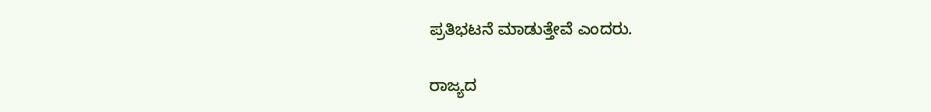ಪ್ರತಿಭಟನೆ ಮಾಡುತ್ತೇವೆ ಎಂದರು.

ರಾಜ್ಯದ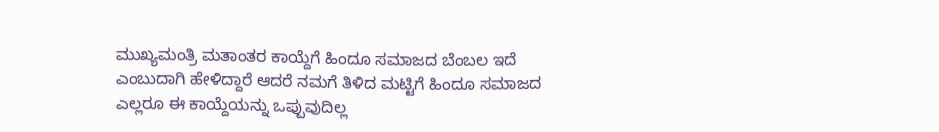ಮುಖ್ಯಮಂತ್ರಿ ಮತಾಂತರ ಕಾಯ್ದೆಗೆ ಹಿಂದೂ ಸಮಾಜದ ಬೆಂಬಲ ಇದೆ ಎಂಬುದಾಗಿ ಹೇಳಿದ್ದಾರೆ ಆದರೆ ನಮಗೆ ತಿಳಿದ ಮಟ್ಟಿಗೆ ಹಿಂದೂ ಸಮಾಜದ ಎಲ್ಲರೂ ಈ ಕಾಯ್ದೆಯನ್ನು ಒಪ್ಪುವುದಿಲ್ಲ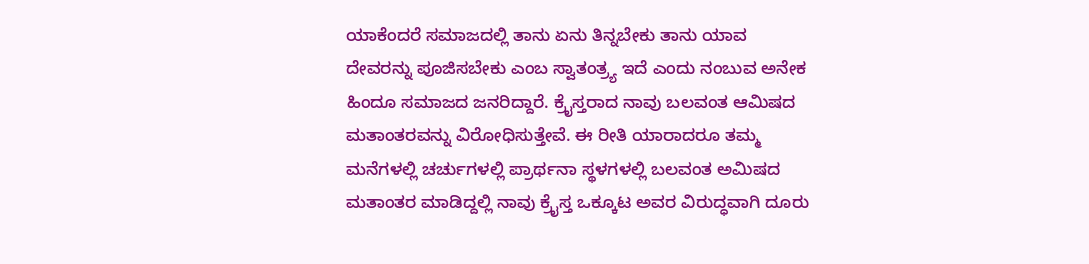ಯಾಕೆಂದರೆ ಸಮಾಜದಲ್ಲಿ ತಾನು ಏನು ತಿನ್ನಬೇಕು ತಾನು ಯಾವ ದೇವರನ್ನು ಪೂಜಿಸಬೇಕು ಎಂಬ ಸ್ವಾತಂತ್ರ್ಯ ಇದೆ ಎಂದು ನಂಬುವ ಅನೇಕ ಹಿಂದೂ ಸಮಾಜದ ಜನರಿದ್ದಾರೆ. ಕ್ರೈಸ್ತರಾದ ನಾವು ಬಲವಂತ ಆಮಿಷದ ಮತಾಂತರವನ್ನು ವಿರೋಧಿಸುತ್ತೇವೆ. ಈ ರೀತಿ ಯಾರಾದರೂ ತಮ್ಮ ಮನೆಗಳಲ್ಲಿ ಚರ್ಚುಗಳಲ್ಲಿ ಪ್ರಾರ್ಥನಾ ಸ್ಥಳಗಳಲ್ಲಿ ಬಲವಂತ ಅಮಿಷದ ಮತಾಂತರ ಮಾಡಿದ್ದಲ್ಲಿ ನಾವು ಕ್ರೈಸ್ತ ಒಕ್ಕೂಟ ಅವರ ವಿರುದ್ಧವಾಗಿ ದೂರು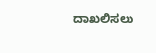ದಾಖಲಿಸಲು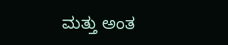ಮತ್ತು ಅಂತ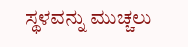ಸ್ಥಳವನ್ನು ಮುಚ್ಚಲು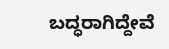ಬದ್ಧರಾಗಿದ್ದೇವೆ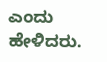ಎಂದು ಹೇಳಿದರು.